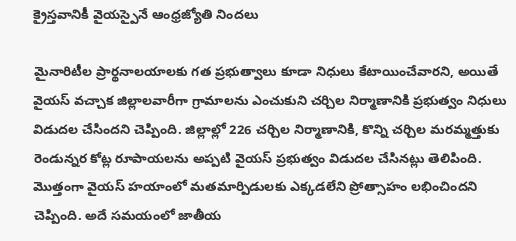క్రైస్తవానికీ వైయస్పైనే ఆంధ్రజ్యోతి నిందలు

మైనారిటీల ప్రార్థనాలయాలకు గత ప్రభుత్వాలు కూడా నిధులు కేటాయించేవారని, అయితే వైయస్ వచ్చాక జిల్లాలవారీగా గ్రామాలను ఎంచుకుని చర్చిల నిర్మాణానికి ప్రభుత్వం నిధులు విడుదల చేసిందని చెప్పింది. జిల్లాల్లో 226 చర్చిల నిర్మాణానికి, కొన్ని చర్చిల మరమ్మత్తుకు రెండున్నర కోట్ల రూపాయలను అప్పటి వైయస్ ప్రభుత్వం విడుదల చేసినట్లు తెలిపింది. మొత్తంగా వైయస్ హయాంలో మతమార్పిడులకు ఎక్కడలేని ప్రోత్సాహం లభించిందని చెప్పింది. అదే సమయంలో జాతీయ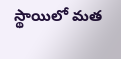స్థాయిలో మత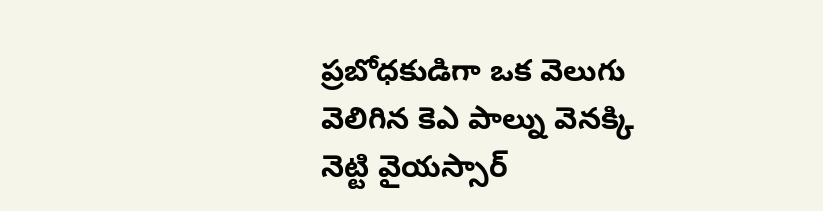ప్రబోధకుడిగా ఒక వెలుగు వెలిగిన కెఎ పాల్ను వెనక్కి నెట్టి వైయస్సార్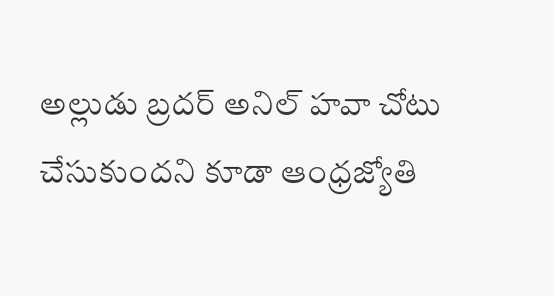అల్లుడు బ్రదర్ అనిల్ హవా చోటు చేసుకుందని కూడా ఆంధ్రజ్యోతి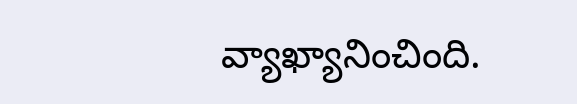వ్యాఖ్యానించింది.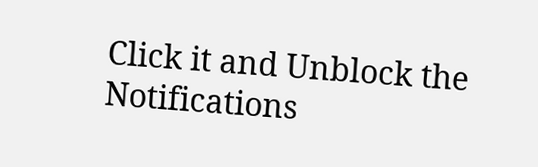Click it and Unblock the Notifications